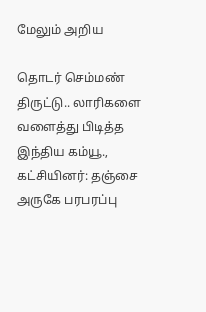மேலும் அறிய

தொடர் செம்மண் திருட்டு.. லாரிகளை வளைத்து பிடித்த இந்திய கம்யூ., கட்சியினர்: தஞ்சை அருகே பரபரப்பு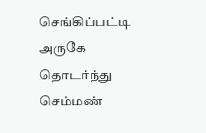செங்கிப்பட்டி அருகே தொடர்ந்து செம்மண்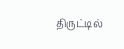திருட்டில்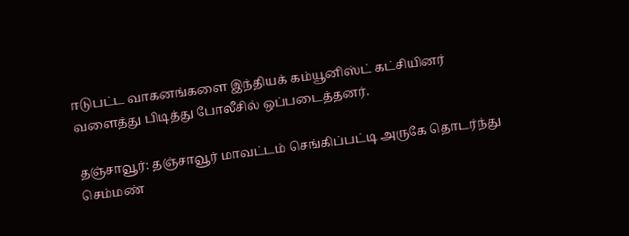ஈடுபட்ட வாகனங்களை இந்தியக் கம்யூனிஸ்ட் கட்சியினர் வளைத்து பிடித்து போலீசில் ஒப்படைத்தனர்.

தஞ்சாவூர்: தஞ்சாவூர் மாவட்டம் செங்கிப்பட்டி அருகே தொடர்ந்து செம்மண்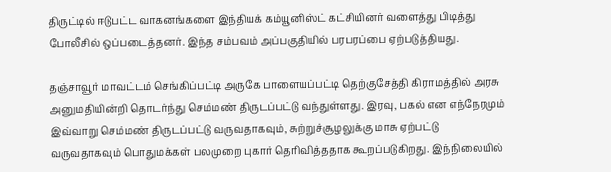திருட்டில் ஈடுபட்ட வாகனங்களை இந்தியக் கம்யூனிஸ்ட் கட்சியினர் வளைத்து பிடித்து போலீசில் ஒப்படைத்தனர். இந்த சம்பவம் அப்பகுதியில் பரபரப்பை ஏற்படுத்தியது.

தஞ்சாவூர் மாவட்டம் செங்கிப்பட்டி அருகே பாளையப்பட்டி தெற்குசேத்தி கிராமத்தில் அரசு அனுமதியின்றி தொடர்ந்து செம்மண் திருடப்பட்டு வந்துள்ளது. இரவு, பகல் என எந்நேரமும் இவ்வாறு செம்மண் திருடப்பட்டு வருவதாகவும், சுற்றுச்சூழலுக்கு மாசு ஏற்பட்டு வருவதாகவும் பொதுமக்கள் பலமுறை புகார் தெரிவித்ததாக கூறப்படுகிறது. இந்நிலையில்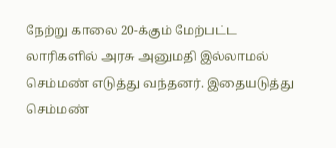நேற்று காலை 20-க்கும் மேற்பட்ட லாரிகளில் அரசு அனுமதி இல்லாமல் செம்மண் எடுத்து வந்தனர். இதையடுத்து செம்மண்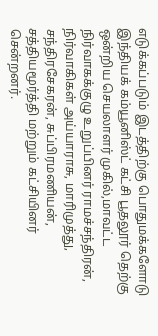எடுக்கப்படும் இடத்திற்கு பொதுமக்களோடு இந்தியக் கம்யூனிஸ்ட் கட்சி பூதலூர் தெற்கு ஒன்றிய செயலாளர் முகில்,மாவட்ட நிர்வாகக்குழு உறுப்பினர் ராமச்சந்திரன், நிர்வாகிகள் அய்யாராசு, மாரிமுத்து, சந்திரசேகரன், சுப்பிரமணியன், சத்தியமூர்த்தி மற்றும் கட்சியினர் சென்றனர்.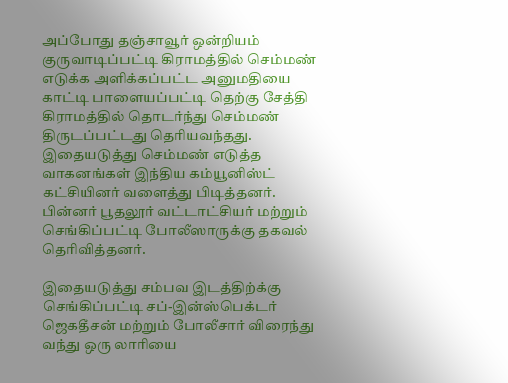அப்போது தஞ்சாவூர் ஒன்றியம் குருவாடிப்பட்டி கிராமத்தில் செம்மண் எடுக்க அளிக்கப்பட்ட அனுமதியை காட்டி பாளையப்பட்டி தெற்கு சேத்தி கிராமத்தில் தொடர்ந்து செம்மண் திருடப்பட்டது தெரியவந்தது. இதையடுத்து செம்மண் எடுத்த வாகனங்கள் இந்திய கம்யூனிஸ்ட் கட்சியினர் வளைத்து பிடித்தனர். பின்னர் பூதலூர் வட்டாட்சியர் மற்றும் செங்கிப்பட்டி போலீஸாருக்கு தகவல் தெரிவித்தனர்.

இதையடுத்து சம்பவ இடத்திற்க்கு செங்கிப்பட்டி சப்-இன்ஸ்பெக்டர் ஜெகதீசன் மற்றும் போலீசார் விரைந்து வந்து ஒரு லாரியை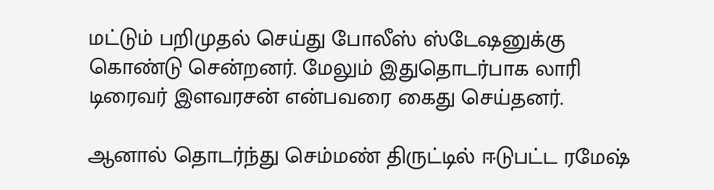மட்டும் பறிமுதல் செய்து போலீஸ் ஸ்டேஷனுக்கு கொண்டு சென்றனர். மேலும் இதுதொடர்பாக லாரி டிரைவர் இளவரசன் என்பவரை கைது செய்தனர்.

ஆனால் தொடர்ந்து செம்மண் திருட்டில் ஈடுபட்ட ரமேஷ்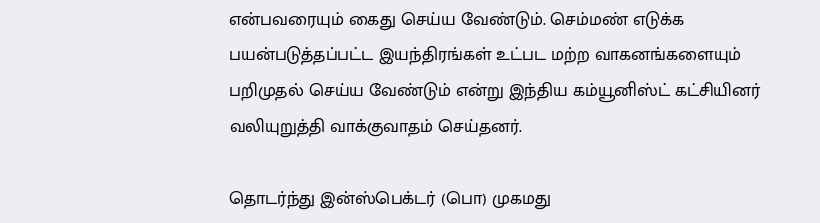என்பவரையும் கைது செய்ய வேண்டும். செம்மண் எடுக்க பயன்படுத்தப்பட்ட இயந்திரங்கள் உட்பட மற்ற வாகனங்களையும் பறிமுதல் செய்ய வேண்டும் என்று இந்திய கம்யூனிஸ்ட் கட்சியினர் வலியுறுத்தி வாக்குவாதம் செய்தனர்.

தொடர்ந்து இன்ஸ்பெக்டர் (பொ) முகமது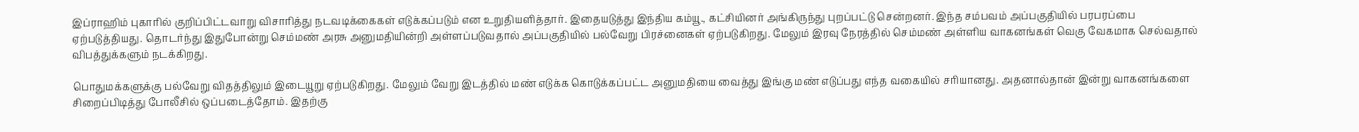இப்ராஹிம் புகாரில் குறிப்பிட்டவாறு விசாரித்து நடவடிக்கைகள் எடுக்கப்படும் என உறுதியளித்தார். இதையடுத்து இந்திய கம்யூ., கட்சியினர் அங்கிருந்து புறப்பட்டு சென்றனர். இந்த சம்பவம் அப்பகுதியில் பரபரப்பை ஏற்படுத்தியது. தொடர்ந்து இதுபோன்று செம்மண் அரசு அனுமதியின்றி அள்ளப்படுவதால் அப்பகுதியில் பல்வேறு பிரச்னைகள் ஏற்படுகிறது. மேலும் இரவு நேரத்தில் செம்மண் அள்ளிய வாகனங்கள் வெகு வேகமாக செல்வதால் விபத்துக்களும் நடக்கிறது.

பொதுமக்களுக்கு பல்வேறு விதத்திலும் இடையூறு ஏற்படுகிறது. மேலும் வேறு இடத்தில் மண் எடுக்க கொடுக்கப்பட்ட அனுமதியை வைத்து இங்கு மண் எடுப்பது எந்த வகையில் சரியானது. அதனால்தான் இன்று வாகனங்களை சிறைப்பிடித்து போலீசில் ஒப்படைத்தோம். இதற்கு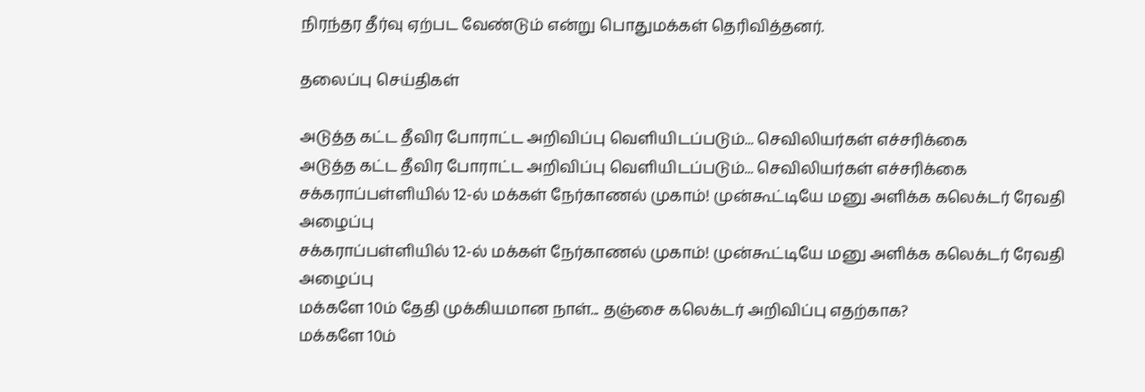நிரந்தர தீர்வு ஏற்பட வேண்டும் என்று பொதுமக்கள் தெரிவித்தனர்.

தலைப்பு செய்திகள்

அடுத்த கட்ட தீவிர போராட்ட அறிவிப்பு வெளியிடப்படும்... செவிலியர்கள் எச்சரிக்கை
அடுத்த கட்ட தீவிர போராட்ட அறிவிப்பு வெளியிடப்படும்... செவிலியர்கள் எச்சரிக்கை
சக்கராப்பள்ளியில் 12-ல் மக்கள் நேர்காணல் முகாம்! முன்கூட்டியே மனு அளிக்க கலெக்டர் ரேவதி அழைப்பு
சக்கராப்பள்ளியில் 12-ல் மக்கள் நேர்காணல் முகாம்! முன்கூட்டியே மனு அளிக்க கலெக்டர் ரேவதி அழைப்பு
மக்களே 10ம் தேதி முக்கியமான நாள்... தஞ்சை கலெக்டர் அறிவிப்பு எதற்காக?
மக்களே 10ம்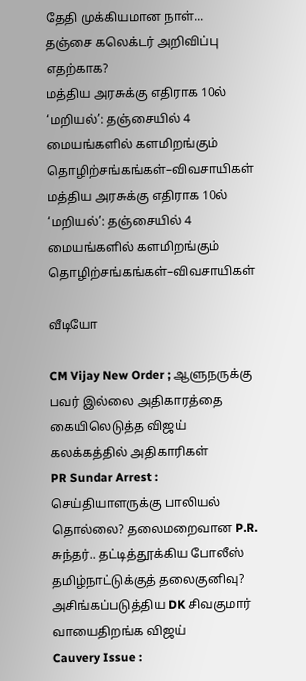தேதி முக்கியமான நாள்... தஞ்சை கலெக்டர் அறிவிப்பு எதற்காக?
மத்திய அரசுக்கு எதிராக 10ல் ‘மறியல்’: தஞ்சையில் 4 மையங்களில் களமிறங்கும் தொழிற்சங்கங்கள்–விவசாயிகள்
மத்திய அரசுக்கு எதிராக 10ல் ‘மறியல்’: தஞ்சையில் 4 மையங்களில் களமிறங்கும் தொழிற்சங்கங்கள்–விவசாயிகள்

வீடியோ

CM Vijay New Order ; ஆளுநருக்கு பவர் இல்லை அதிகாரத்தை கையிலெடுத்த விஜய் கலக்கத்தில் அதிகாரிகள்
PR Sundar Arrest : செய்தியாளருக்கு பாலியல் தொல்லை? தலைமறைவான P.R. சுந்தர்.. தட்டித்தூக்கிய போலீஸ்
தமிழ்நாட்டுக்குத் தலைகுனிவு? அசிங்கப்படுத்திய DK சிவகுமார் வாயைதிறங்க விஜய்
Cauvery Issue :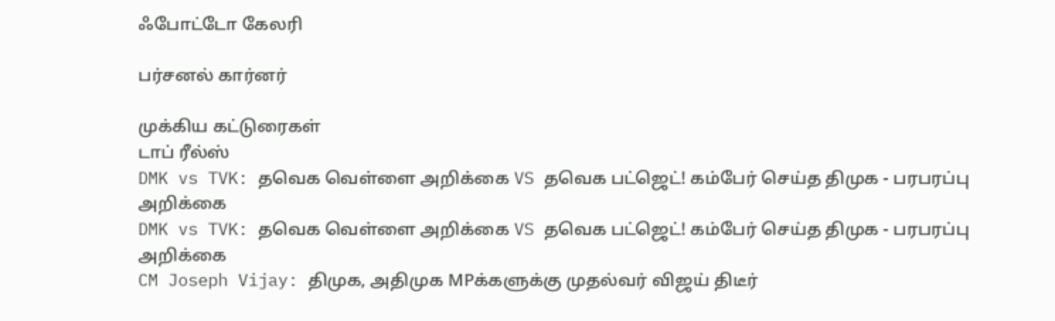ஃபோட்டோ கேலரி

பர்சனல் கார்னர்

முக்கிய கட்டுரைகள்
டாப் ரீல்ஸ்
DMK vs TVK: தவெக வெள்ளை அறிக்கை VS தவெக பட்ஜெட்! கம்பேர் செய்த திமுக - பரபரப்பு அறிக்கை
DMK vs TVK: தவெக வெள்ளை அறிக்கை VS தவெக பட்ஜெட்! கம்பேர் செய்த திமுக - பரபரப்பு அறிக்கை
CM Joseph Vijay: திமுக, அதிமுக MPக்களுக்கு முதல்வர் விஜய் திடீர்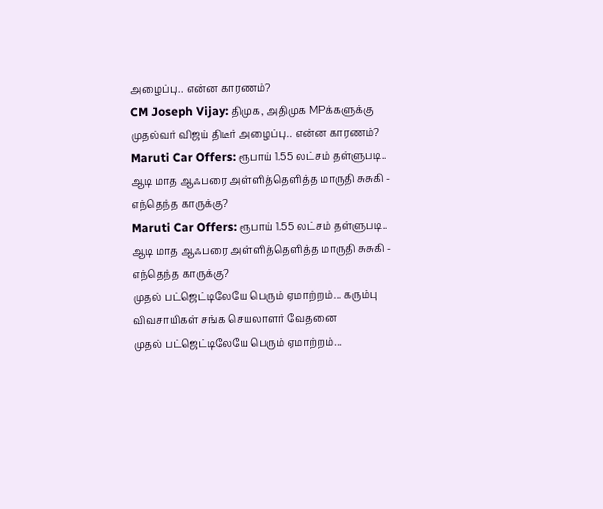அழைப்பு.. என்ன காரணம்?
CM Joseph Vijay: திமுக, அதிமுக MPக்களுக்கு முதல்வர் விஜய் திடீர் அழைப்பு.. என்ன காரணம்?
Maruti Car Offers: ரூபாய் 1.55 லட்சம் தள்ளுபடி.. ஆடி மாத ஆஃபரை அள்ளித்தெளித்த மாருதி சுசுகி - எந்தெந்த காருக்கு?
Maruti Car Offers: ரூபாய் 1.55 லட்சம் தள்ளுபடி.. ஆடி மாத ஆஃபரை அள்ளித்தெளித்த மாருதி சுசுகி - எந்தெந்த காருக்கு?
முதல் பட்ஜெட்டிலேயே பெரும் ஏமாற்றம்... கரும்பு விவசாயிகள் சங்க செயலாளர் வேதனை
முதல் பட்ஜெட்டிலேயே பெரும் ஏமாற்றம்...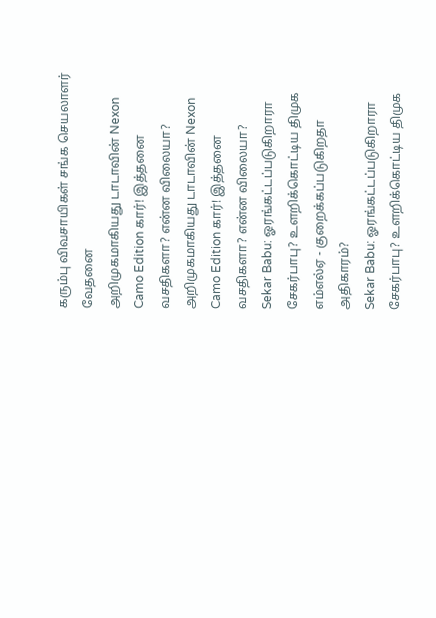கரும்பு விவசாயிகள் சங்க செயலாளர் வேதனை
அறிமுகமாகியது டாடாவின் Nexon Camo Edition கார்! இத்தனை வசதிகளா? என்ன விலையா?
அறிமுகமாகியது டாடாவின் Nexon Camo Edition கார்! இத்தனை வசதிகளா? என்ன விலையா?
Sekar Babu: ஓரங்கட்டப்படுகிறாரா சேகர்பாபு? உளறிக்கொட்டிய திமுக எம்எல்ஏ - குறைக்கப்படுகிறதா அதிகாரம்?
Sekar Babu: ஓரங்கட்டப்படுகிறாரா சேகர்பாபு? உளறிக்கொட்டிய திமுக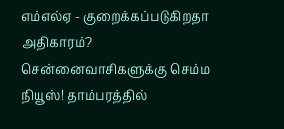எம்எல்ஏ - குறைக்கப்படுகிறதா அதிகாரம்?
சென்னைவாசிகளுக்கு செம்ம நியூஸ்! தாம்பரத்தில்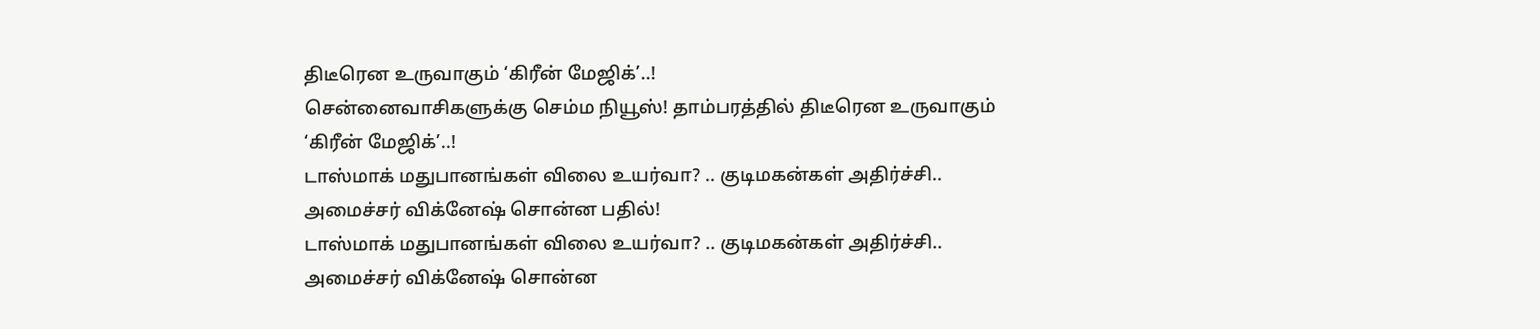திடீரென உருவாகும் ‘கிரீன் மேஜிக்’..!
சென்னைவாசிகளுக்கு செம்ம நியூஸ்! தாம்பரத்தில் திடீரென உருவாகும் ‘கிரீன் மேஜிக்’..!
டாஸ்மாக் மதுபானங்கள் விலை உயர்வா? .. குடிமகன்கள் அதிர்ச்சி.. அமைச்சர் விக்னேஷ் சொன்ன பதில்!
டாஸ்மாக் மதுபானங்கள் விலை உயர்வா? .. குடிமகன்கள் அதிர்ச்சி.. அமைச்சர் விக்னேஷ் சொன்ன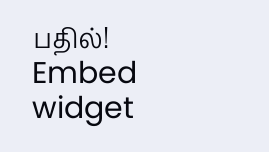பதில்!
Embed widget